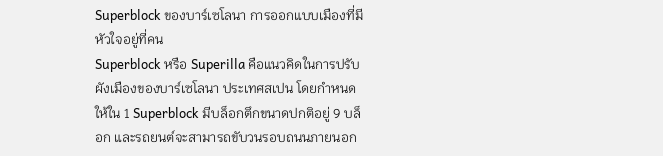Superblock ของบาร์เซโลนา การออกแบบเมืองที่มีหัวใจอยู่ที่คน
Superblock หรือ Superilla คือแนวคิดในการปรับผังเมืองของบาร์เซโลนา ประเทศสเปน โดยกำหนดให้ใน 1 Superblock มีบล็อกตึกขนาดปกติอยู่ 9 บล็อก และรถยนต์จะสามารถขับวนรอบถนนภายนอก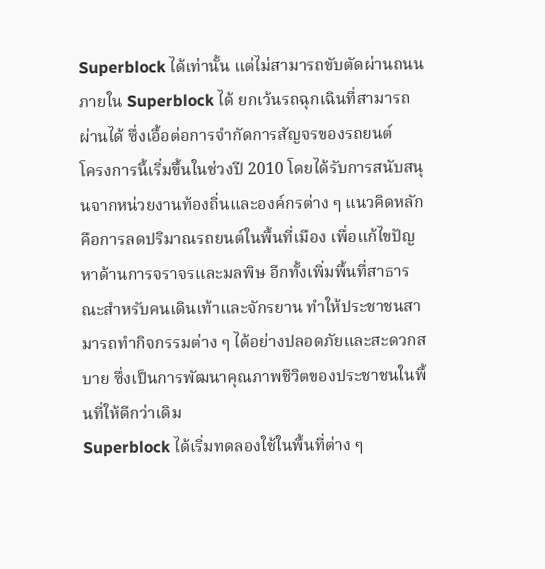Superblock ได้เท่านั้น แต่ไม่สามารถขับตัดผ่านถนนภายใน Superblock ได้ ยกเว้นรถฉุกเฉินที่สามารถผ่านได้ ซึ่งเอื้อต่อการจำกัดการสัญจรของรถยนต์
โครงการนี้เริ่มขึ้นในช่วงปี 2010 โดยได้รับการสนับสนุนจากหน่วยงานท้องถิ่นและองค์กรต่าง ๆ แนวคิดหลักคือการลดปริมาณรถยนต์ในพื้นที่เมือง เพื่อแก้ไขปัญหาด้านการจราจรและมลพิษ อีกทั้งเพิ่มพื้นที่สาธารณะสำหรับคนเดินเท้าและจักรยาน ทำให้ประชาชนสามารถทำกิจกรรมต่าง ๆ ได้อย่างปลอดภัยและสะดวกสบาย ซึ่งเป็นการพัฒนาคุณภาพชีวิตของประชาชนในพื้นที่ให้ดีกว่าเดิม
Superblock ได้เริ่มทดลองใช้ในพื้นที่ต่าง ๆ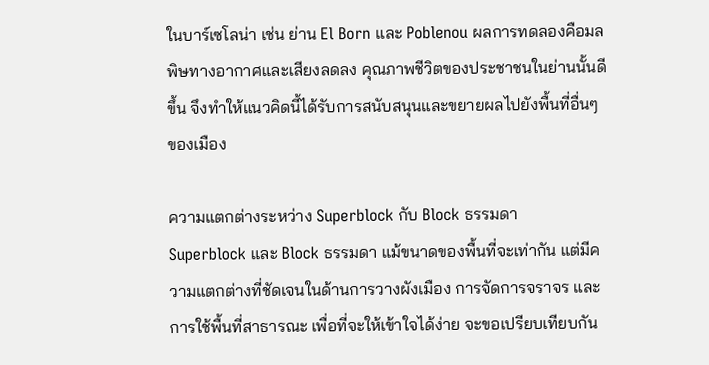ในบาร์เซโลน่า เช่น ย่าน El Born และ Poblenou ผลการทดลองคือมลพิษทางอากาศและเสียงลดลง คุณภาพชีวิตของประชาชนในย่านนั้นดีขึ้น จึงทำให้แนวคิดนี้ได้รับการสนับสนุนและขยายผลไปยังพื้นที่อื่นๆ ของเมือง

ความแตกต่างระหว่าง Superblock กับ Block ธรรมดา
Superblock และ Block ธรรมดา แม้ขนาดของพื้นที่จะเท่ากัน แต่มีความแตกต่างที่ชัดเจนในด้านการวางผังเมือง การจัดการจราจร และการใช้พื้นที่สาธารณะ เพื่อที่จะให้เข้าใจได้ง่าย จะขอเปรียบเทียบกัน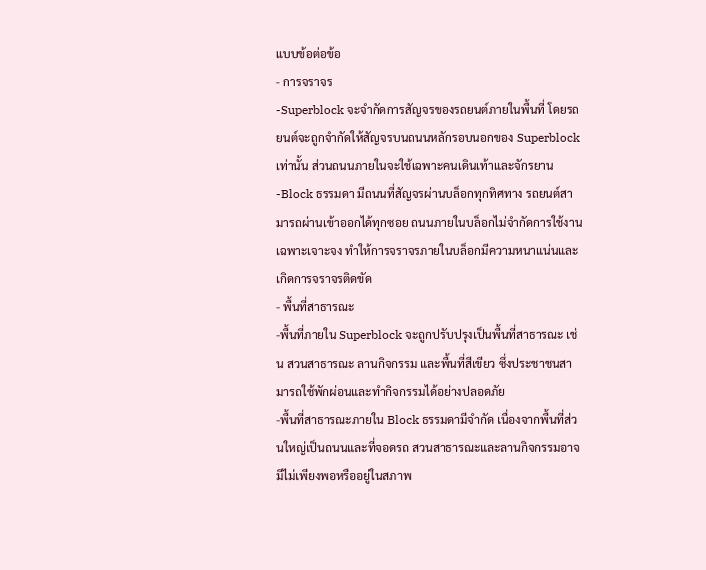แบบข้อต่อข้อ
- การจราจร
-Superblock จะจำกัดการสัญจรของรถยนต์ภายในพื้นที่ โดยรถยนต์จะถูกจำกัดให้สัญจรบนถนนหลักรอบนอกของ Superblock เท่านั้น ส่วนถนนภายในจะใช้เฉพาะคนเดินเท้าและจักรยาน
-Block ธรรมดา มีถนนที่สัญจรผ่านบล็อกทุกทิศทาง รถยนต์สามารถผ่านเข้าออกได้ทุกซอย ถนนภายในบล็อกไม่จำกัดการใช้งานเฉพาะเจาะจง ทำให้การจราจรภายในบล็อกมีความหนาแน่นและเกิดการจราจรติดขัด
- พื้นที่สาธารณะ
-พื้นที่ภายใน Superblock จะถูกปรับปรุงเป็นพื้นที่สาธารณะ เช่น สวนสาธารณะ ลานกิจกรรม และพื้นที่สีเขียว ซึ่งประชาชนสามารถใช้พักผ่อนและทำกิจกรรมได้อย่างปลอดภัย
-พื้นที่สาธารณะภายใน Block ธรรมดามีจำกัด เนื่องจากพื้นที่ส่วนใหญ่เป็นถนนและที่จอดรถ สวนสาธารณะและลานกิจกรรมอาจมีไม่เพียงพอหรืออยู่ในสภาพ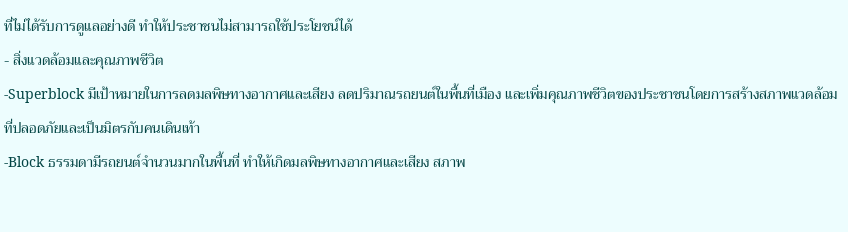ที่ไม่ได้รับการดูแลอย่างดี ทำให้ประชาชนไม่สามารถใช้ประโยชน์ได้
- สิ่งแวดล้อมและคุณภาพชีวิต
-Superblock มีเป้าหมายในการลดมลพิษทางอากาศและเสียง ลดปริมาณรถยนต์ในพื้นที่เมือง และเพิ่มคุณภาพชีวิตของประชาชนโดยการสร้างสภาพแวดล้อมที่ปลอดภัยและเป็นมิตรกับคนเดินเท้า
-Block ธรรมดามีรถยนต์จำนวนมากในพื้นที่ ทำให้เกิดมลพิษทางอากาศและเสียง สภาพ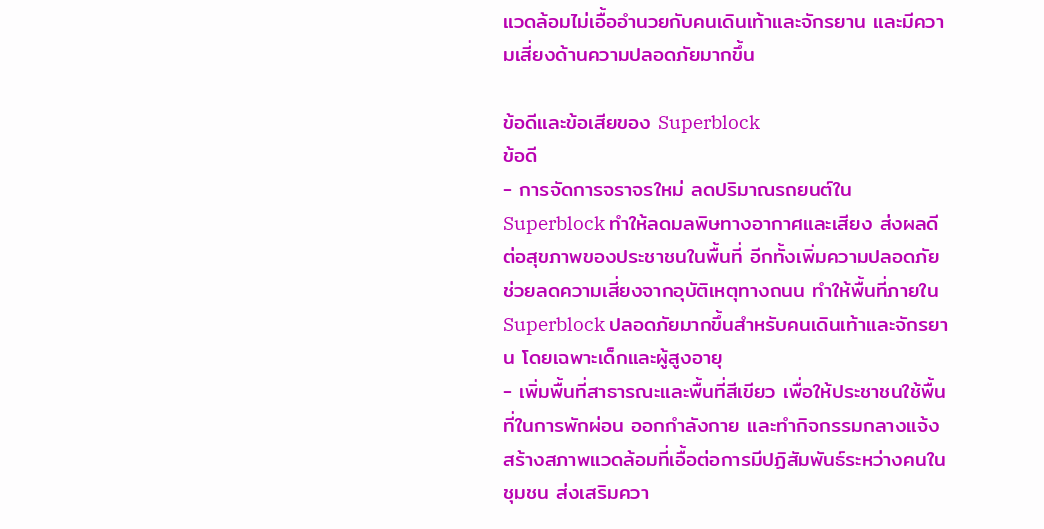แวดล้อมไม่เอื้ออำนวยกับคนเดินเท้าและจักรยาน และมีความเสี่ยงด้านความปลอดภัยมากขึ้น

ข้อดีและข้อเสียของ Superblock
ข้อดี
- การจัดการจราจรใหม่ ลดปริมาณรถยนต์ใน Superblock ทำให้ลดมลพิษทางอากาศและเสียง ส่งผลดีต่อสุขภาพของประชาชนในพื้นที่ อีกทั้งเพิ่มความปลอดภัย ช่วยลดความเสี่ยงจากอุบัติเหตุทางถนน ทำให้พื้นที่ภายใน Superblock ปลอดภัยมากขึ้นสำหรับคนเดินเท้าและจักรยาน โดยเฉพาะเด็กและผู้สูงอายุ
- เพิ่มพื้นที่สาธารณะและพื้นที่สีเขียว เพื่อให้ประชาชนใช้พื้นที่ในการพักผ่อน ออกกำลังกาย และทำกิจกรรมกลางแจ้ง สร้างสภาพแวดล้อมที่เอื้อต่อการมีปฏิสัมพันธ์ระหว่างคนในชุมชน ส่งเสริมควา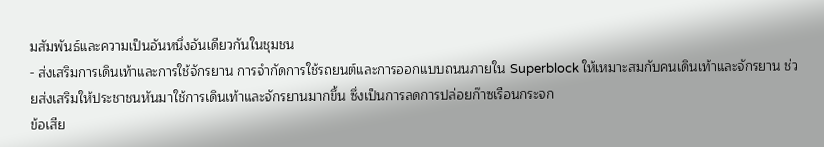มสัมพันธ์และความเป็นอันหนึ่งอันเดียวกันในชุมชน
- ส่งเสริมการเดินเท้าและการใช้จักรยาน การจำกัดการใช้รถยนต์และการออกแบบถนนภายใน Superblock ให้เหมาะสมกับคนเดินเท้าและจักรยาน ช่วยส่งเสริมให้ประชาชนหันมาใช้การเดินเท้าและจักรยานมากขึ้น ซึ่งเป็นการลดการปล่อยก๊าซเรือนกระจก
ข้อเสีย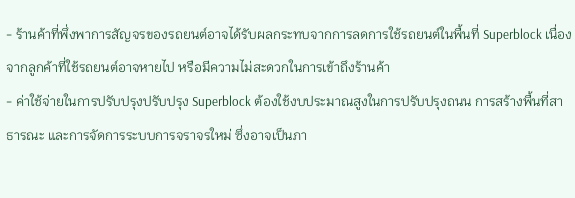- ร้านค้าที่พึ่งพาการสัญจรของรถยนต์อาจได้รับผลกระทบจากการลดการใช้รถยนต์ในพื้นที่ Superblock เนื่องจากลูกค้าที่ใช้รถยนต์อาจหายไป หรือมีความไม่สะดวกในการเข้าถึงร้านค้า
- ค่าใช้จ่ายในการปรับปรุงปรับปรุง Superblock ต้องใช้งบประมาณสูงในการปรับปรุงถนน การสร้างพื้นที่สาธารณะ และการจัดการระบบการจราจรใหม่ ซึ่งอาจเป็นภา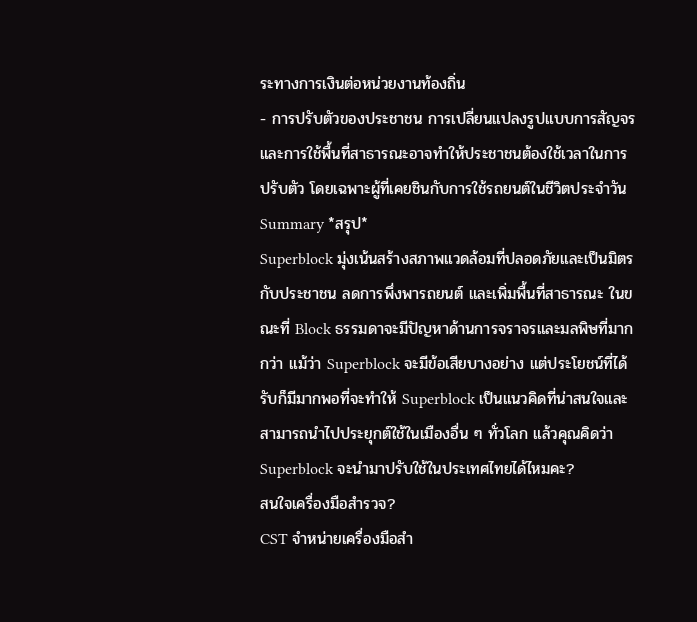ระทางการเงินต่อหน่วยงานท้องถิ่น
- การปรับตัวของประชาชน การเปลี่ยนแปลงรูปแบบการสัญจรและการใช้พื้นที่สาธารณะอาจทำให้ประชาชนต้องใช้เวลาในการปรับตัว โดยเฉพาะผู้ที่เคยชินกับการใช้รถยนต์ในชีวิตประจำวัน
Summary *สรุป*
Superblock มุ่งเน้นสร้างสภาพแวดล้อมที่ปลอดภัยและเป็นมิตรกับประชาชน ลดการพึ่งพารถยนต์ และเพิ่มพื้นที่สาธารณะ ในขณะที่ Block ธรรมดาจะมีปัญหาด้านการจราจรและมลพิษที่มากกว่า แม้ว่า Superblock จะมีข้อเสียบางอย่าง แต่ประโยชน์ที่ได้รับก็มีมากพอที่จะทำให้ Superblock เป็นแนวคิดที่น่าสนใจและสามารถนำไปประยุกต์ใช้ในเมืองอื่น ๆ ทั่วโลก แล้วคุณคิดว่า Superblock จะนำมาปรับใช้ในประเทศไทยได้ไหมคะ?
สนใจเครื่องมือสำรวจ?
CST จำหน่ายเครื่องมือสำ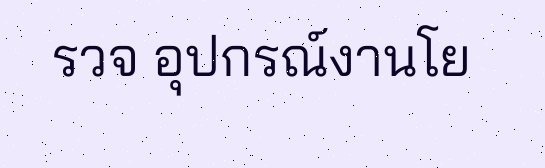รวจ อุปกรณ์งานโย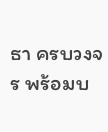ธา ครบวงจร พร้อมบ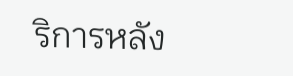ริการหลัง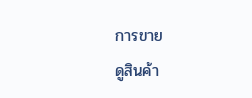การขาย
ดูสินค้า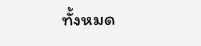ทั้งหมด